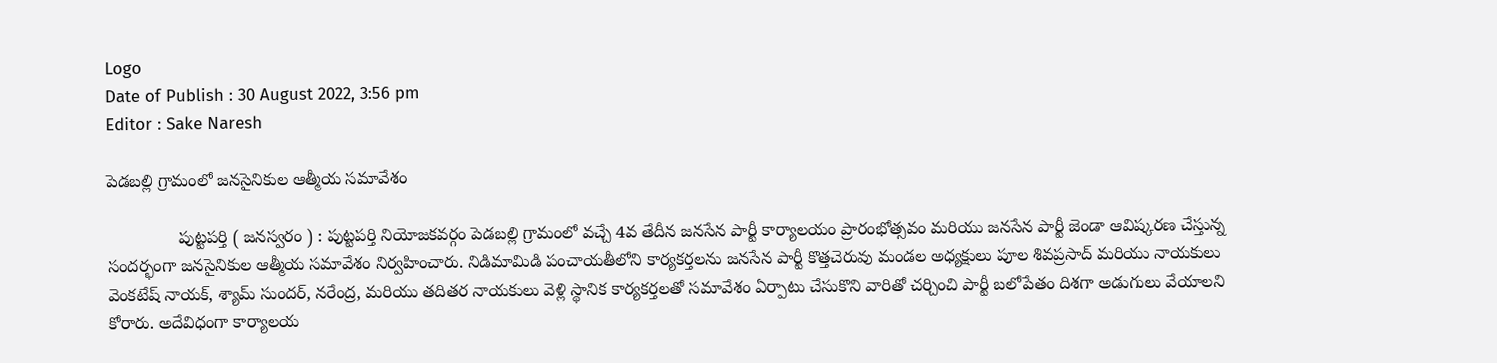Logo
Date of Publish : 30 August 2022, 3:56 pm
Editor : Sake Naresh

పెడబల్లి గ్రామంలో జనసైనికుల ఆత్మీయ సమావేశం

               పుట్టపర్తి ( జనస్వరం ) : పుట్టపర్తి నియోజకవర్గం పెడబల్లి గ్రామంలో వచ్చే 4వ తేదీన జనసేన పార్టీ కార్యాలయం ప్రారంభోత్సవం మరియు జనసేన పార్టీ జెండా ఆవిష్కరణ చేస్తున్న సందర్భంగా జనసైనికుల ఆత్మీయ సమావేశం నిర్వహించారు. నిడిమామిడి పంచాయతీలోని కార్యకర్తలను జనసేన పార్టీ కొత్తచెరువు మండల అధ్యక్షులు పూల శివప్రసాద్ మరియు నాయకులు వెంకటేష్ నాయక్, శ్యామ్ సుందర్, నరేంద్ర, మరియు తదితర నాయకులు వెళ్లి స్థానిక కార్యకర్తలతో సమావేశం ఏర్పాటు చేసుకొని వారితో చర్చించి పార్టీ బలోపేతం దిశగా అడుగులు వేయాలని కోరారు. అదేవిధంగా కార్యాలయ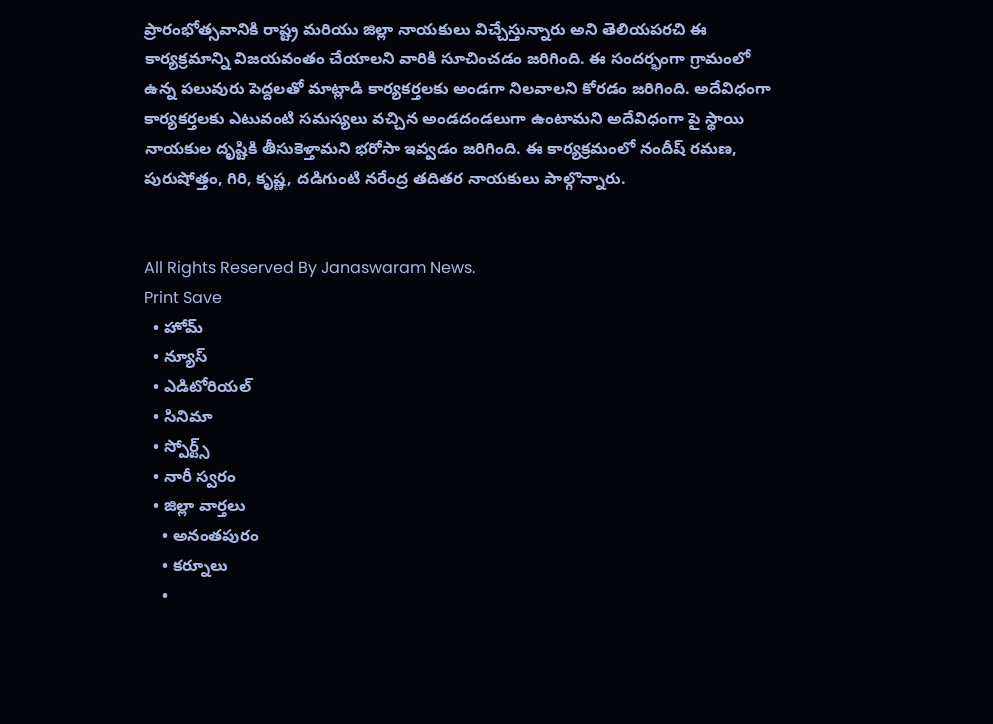ప్రారంభోత్సవానికి రాష్ట్ర మరియు జిల్లా నాయకులు విచ్చేస్తున్నారు అని తెలియపరచి ఈ కార్యక్రమాన్ని విజయవంతం చేయాలని వారికి సూచించడం జరిగింది. ఈ సందర్భంగా గ్రామంలో ఉన్న పలువురు పెద్దలతో మాట్లాడి కార్యకర్తలకు అండగా నిలవాలని కోరడం జరిగింది. అదేవిధంగా కార్యకర్తలకు ఎటువంటి సమస్యలు వచ్చిన అండదండలుగా ఉంటామని అదేవిధంగా పై స్థాయి నాయకుల దృష్టికి తీసుకెళ్తామని భరోసా ఇవ్వడం జరిగింది. ఈ కార్యక్రమంలో నందీష్ రమణ, పురుషోత్తం, గిరి, కృష్ణ, దడిగుంటి నరేంద్ర తదితర నాయకులు పాల్గొన్నారు.


All Rights Reserved By Janaswaram News.
Print Save
  • హోమ్
  • న్యూస్
  • ఎడిటోరియల్
  • సినిమా
  • స్పోర్ట్స్
  • నారీ స్వరం
  • జిల్లా వార్తలు
    • అనంతపురం
    • కర్నూలు
    •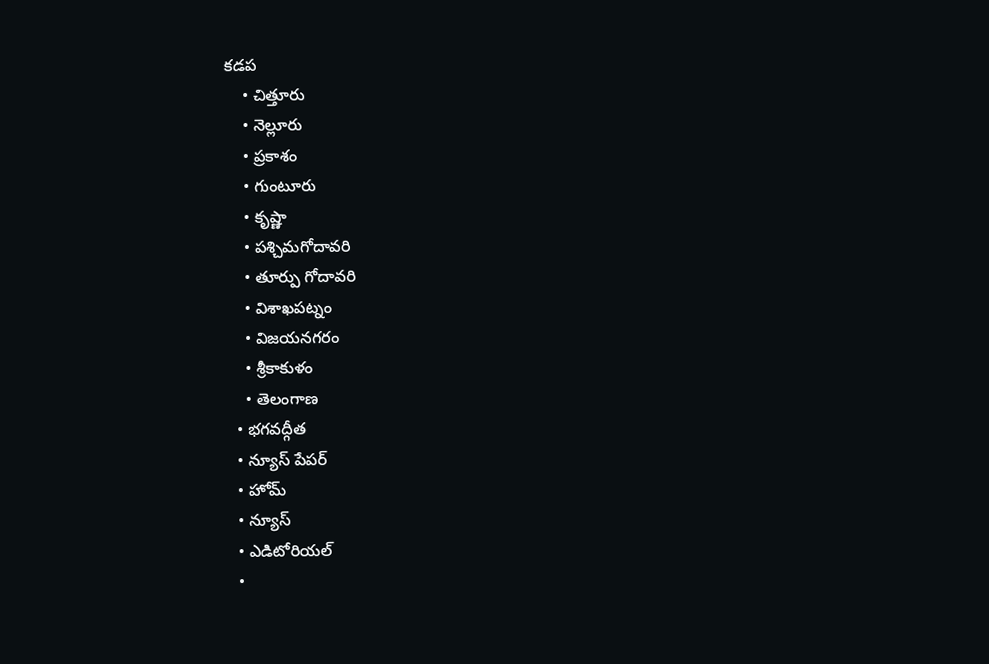కడప
    • చిత్తూరు
    • నెల్లూరు
    • ప్రకాశం
    • గుంటూరు
    • కృష్ణా
    • పశ్చిమగోదావరి
    • తూర్పు గోదావరి
    • విశాఖపట్నం
    • విజయనగరం
    • శ్రీకాకుళం
    • తెలంగాణ
  • భగవద్గీత
  • న్యూస్ పేపర్
  • హోమ్
  • న్యూస్
  • ఎడిటోరియల్
  •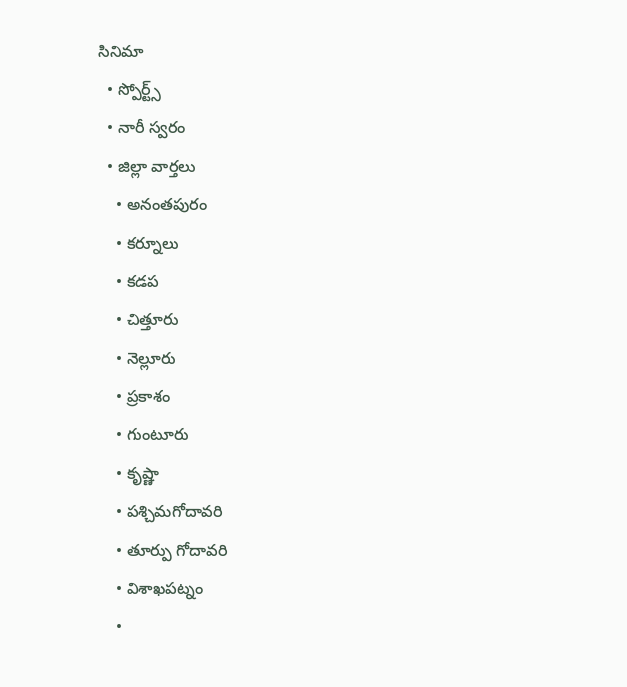సినిమా
  • స్పోర్ట్స్
  • నారీ స్వరం
  • జిల్లా వార్తలు
    • అనంతపురం
    • కర్నూలు
    • కడప
    • చిత్తూరు
    • నెల్లూరు
    • ప్రకాశం
    • గుంటూరు
    • కృష్ణా
    • పశ్చిమగోదావరి
    • తూర్పు గోదావరి
    • విశాఖపట్నం
    •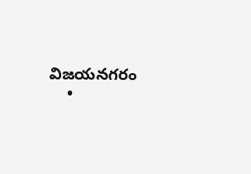విజయనగరం
    •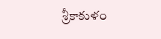శ్రీకాకుళం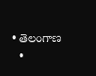• తెలంగాణ
  •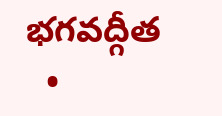భగవద్గీత
  •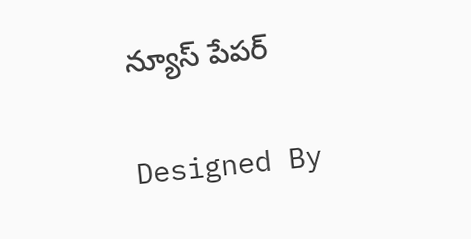న్యూస్ పేపర్

Designed By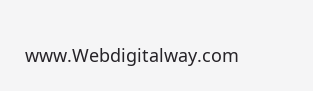www.Webdigitalway.com